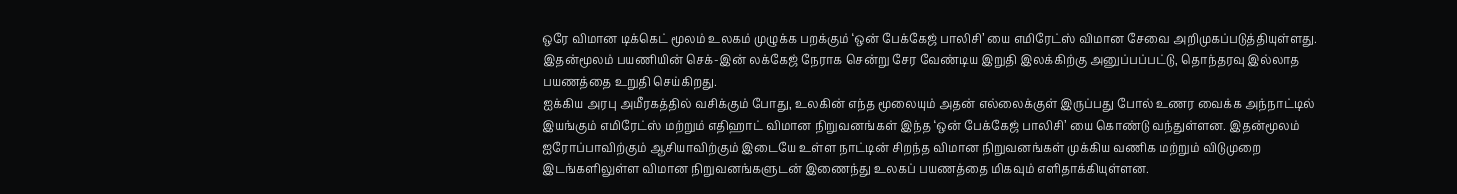ஒரே விமான டிக்கெட் மூலம் உலகம் முழுக்க பறக்கும் ‘ஒன் பேக்கேஜ் பாலிசி’ யை எமிரேட்ஸ் விமான சேவை அறிமுகப்படுத்தியுள்ளது. இதன்மூலம் பயணியின் செக்-இன் லக்கேஜ் நேராக சென்று சேர வேண்டிய இறுதி இலக்கிற்கு அனுப்பப்பட்டு, தொந்தரவு இல்லாத பயணத்தை உறுதி செய்கிறது.
ஐக்கிய அரபு அமீரகத்தில் வசிக்கும் போது, உலகின் எந்த மூலையும் அதன் எல்லைக்குள் இருப்பது போல் உணர வைக்க அந்நாட்டில் இயங்கும் எமிரேட்ஸ் மற்றும் எதிஹாட் விமான நிறுவனங்கள் இந்த ‘ஒன் பேக்கேஜ் பாலிசி’ யை கொண்டு வந்துள்ளன. இதன்மூலம் ஐரோப்பாவிற்கும் ஆசியாவிற்கும் இடையே உள்ள நாட்டின் சிறந்த விமான நிறுவனங்கள் முக்கிய வணிக மற்றும் விடுமுறை இடங்களிலுள்ள விமான நிறுவனங்களுடன் இணைந்து உலகப் பயணத்தை மிகவும் எளிதாக்கியுள்ளன.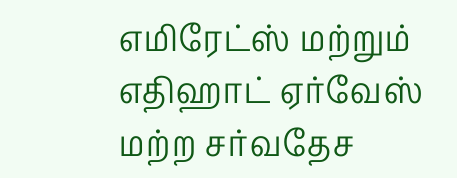எமிரேட்ஸ் மற்றும் எதிஹாட் ஏர்வேஸ் மற்ற சர்வதேச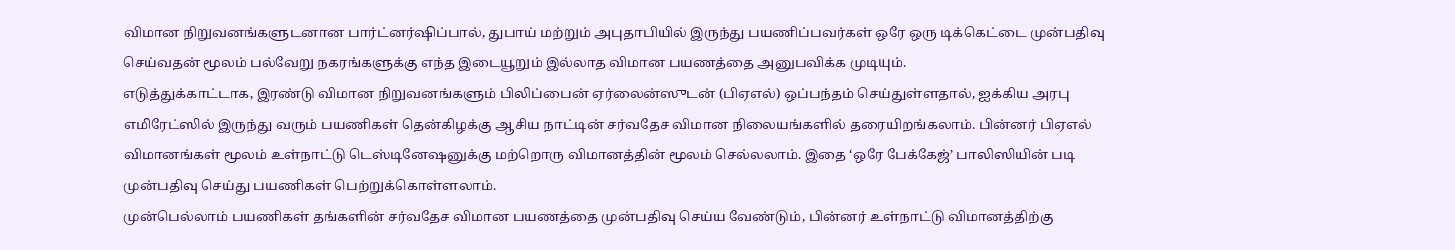விமான நிறுவனங்களுடனான பார்ட்னர்ஷிப்பால், துபாய் மற்றும் அபுதாபியில் இருந்து பயணிப்பவர்கள் ஒரே ஒரு டிக்கெட்டை முன்பதிவு செய்வதன் மூலம் பல்வேறு நகரங்களுக்கு எந்த இடையூறும் இல்லாத விமான பயணத்தை அனுபவிக்க முடியும்.
எடுத்துக்காட்டாக, இரண்டு விமான நிறுவனங்களும் பிலிப்பைன் ஏர்லைன்ஸுடன் (பிஏஎல்) ஒப்பந்தம் செய்துள்ளதால், ஐக்கிய அரபு எமிரேட்ஸில் இருந்து வரும் பயணிகள் தென்கிழக்கு ஆசிய நாட்டின் சர்வதேச விமான நிலையங்களில் தரையிறங்கலாம். பின்னர் பிஏஎல் விமானங்கள் மூலம் உள்நாட்டு டெஸ்டினேஷனுக்கு மற்றொரு விமானத்தின் மூலம் செல்லலாம். இதை ‘ஒரே பேக்கேஜ்’ பாலிஸியின் படி முன்பதிவு செய்து பயணிகள் பெற்றுக்கொள்ளலாம்.
முன்பெல்லாம் பயணிகள் தங்களின் சர்வதேச விமான பயணத்தை முன்பதிவு செய்ய வேண்டும், பின்னர் உள்நாட்டு விமானத்திற்கு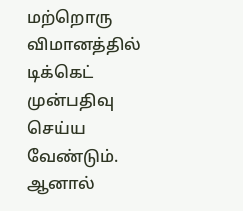மற்றொரு விமானத்தில் டிக்கெட் முன்பதிவு செய்ய வேண்டும். ஆனால்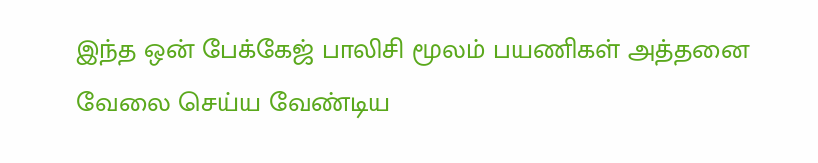இந்த ஒன் பேக்கேஜ் பாலிசி மூலம் பயணிகள் அத்தனை வேலை செய்ய வேண்டிய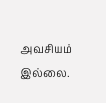அவசியம் இல்லை.